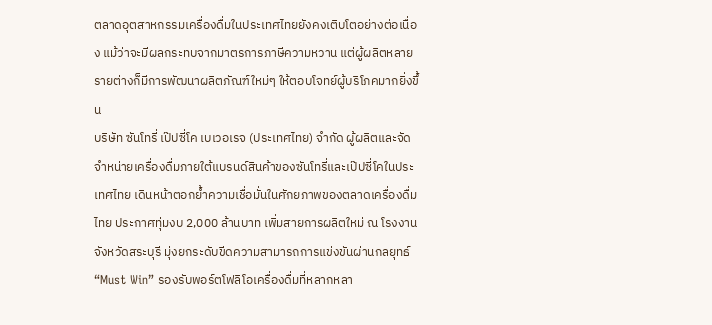ตลาดอุตสาหกรรมเครื่องดื่มในประเทศไทยยังคงเติบโตอย่างต่อเนื่อง แม้ว่าจะมีผลกระทบจากมาตรการภาษีความหวาน แต่ผู้ผลิตหลายรายต่างก็มีการพัฒนาผลิตภัณฑ์ใหม่ๆ ให้ตอบโจทย์ผู้บริโภคมากยิ่งขึ้น
บริษัท ซันโทรี่ เป๊ปซี่โค เบเวอเรจ (ประเทศไทย) จำกัด ผู้ผลิตและจัดจำหน่ายเครื่องดื่มภายใต้แบรนด์สินค้าของซันโทรี่และเป๊ปซี่โคในประเทศไทย เดินหน้าตอกย้ำความเชื่อมั่นในศักยภาพของตลาดเครื่องดื่มไทย ประกาศทุ่มงบ 2,000 ล้านบาท เพิ่มสายการผลิตใหม่ ณ โรงงานจังหวัดสระบุรี มุ่งยกระดับขีดความสามารถการแข่งขันผ่านกลยุทธ์ “Must Win” รองรับพอร์ตโฟลิโอเครื่องดื่มที่หลากหลา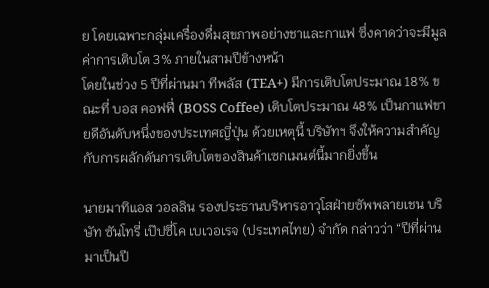ย โดยเฉพาะกลุ่มเครื่องดื่มสุขภาพอย่างชาและกาแฟ ซึ่งคาดว่าจะมีมูลค่าการเติบโต 3% ภายในสามปีข้างหน้า
โดยในช่วง 5 ปีที่ผ่านมา ทีพลัส (TEA+) มีการเติบโตประมาณ 18% ขณะที่ บอส คอฟฟี่ (BOSS Coffee) เติบโตประมาณ 48% เป็นกาแฟขายดีอันดับหนึ่งของประเทศญี่ปุ่น ด้วยเหตุนี้ บริษัทฯ จึงให้ความสำคัญกับการผลักดันการเติบโตของสินค้าเซกเมนต์นี้มากยิ่งขึ้น

นายมาทิแอส วอลลิน รองประธานบริหารอาวุโสฝ่ายซัพพลายเชน บริษัท ซันโทรี่ เป๊ปซี่โค เบเวอเรจ (ประเทศไทย) จำกัด กล่าวว่า “ปีที่ผ่านมาเป็นปี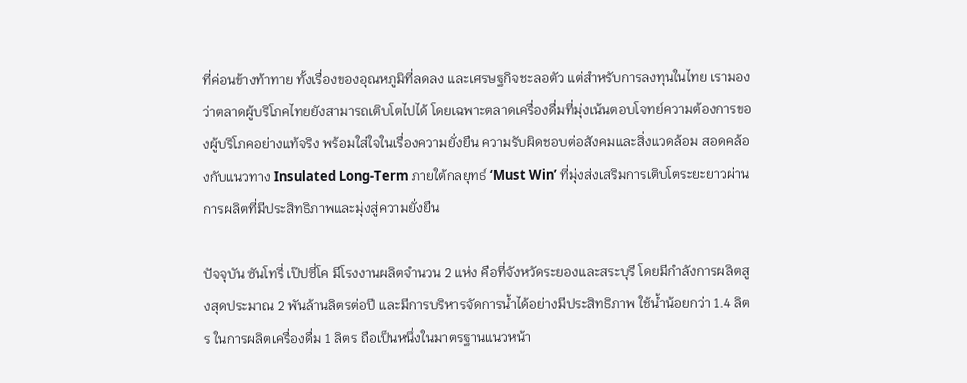ที่ค่อนข้างท้าทาย ทั้งเรื่องของอุณหภูมิที่ลดลง และเศรษฐกิจชะลอตัว แต่สำหรับการลงทุนในไทย เรามองว่าตลาดผู้บริโภคไทยยังสามารถเติบโตไปได้ โดยเฉพาะตลาดเครื่องดื่มที่มุ่งเน้นตอบโจทย์ความต้องการของผู้บริโภคอย่างแท้จริง พร้อมใส่ใจในเรื่องความยั่งยืน ความรับผิดชอบต่อสังคมและสิ่งแวดล้อม สอดคล้องกับแนวทาง Insulated Long-Term ภายใต้กลยุทธ์ ‘Must Win’ ที่มุ่งส่งเสริมการเติบโตระยะยาวผ่านการผลิตที่มีประสิทธิภาพและมุ่งสู่ความยั่งยืน

ปัจจุบัน ซันโทรี่ เป๊ปซี่โค มีโรงงานผลิตจำนวน 2 แห่ง คือที่จังหวัดระยองและสระบุรี โดยมีกำลังการผลิตสูงสุดประมาณ 2 พันล้านลิตรต่อปี และมีการบริหารจัดการน้ำได้อย่างมีประสิทธิภาพ ใช้น้ำน้อยกว่า 1.4 ลิตร ในการผลิตเครื่องดื่ม 1 ลิตร ถือเป็นหนึ่งในมาตรฐานแนวหน้า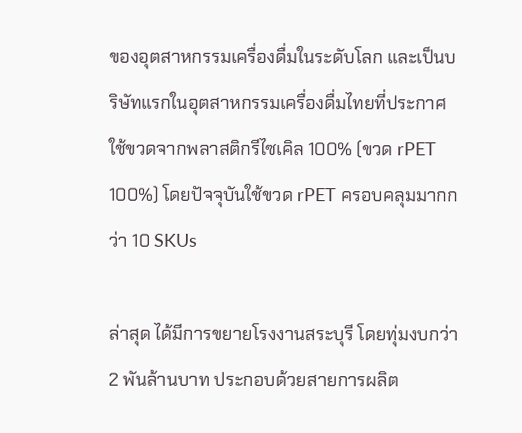ของอุตสาหกรรมเครื่องดื่มในระดับโลก และเป็นบริษัทแรกในอุตสาหกรรมเครื่องดื่มไทยที่ประกาศใช้ขวดจากพลาสติกรีไซเคิล 100% (ขวด rPET 100%) โดยปัจจุบันใช้ขวด rPET ครอบคลุมมากกว่า 10 SKUs

ล่าสุด ได้มีการขยายโรงงานสระบุรี โดยทุ่มงบกว่า 2 พันล้านบาท ประกอบด้วยสายการผลิต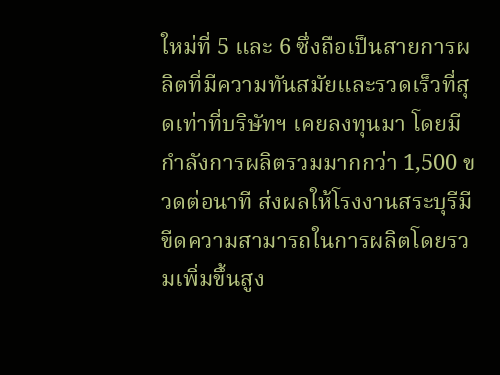ใหม่ที่ 5 และ 6 ซึ่งถือเป็นสายการผลิตที่มีความทันสมัยและรวดเร็วที่สุดเท่าที่บริษัทฯ เคยลงทุนมา โดยมีกำลังการผลิตรวมมากกว่า 1,500 ขวดต่อนาที ส่งผลให้โรงงานสระบุรีมีขีดความสามารถในการผลิตโดยรวมเพิ่มขึ้นสูง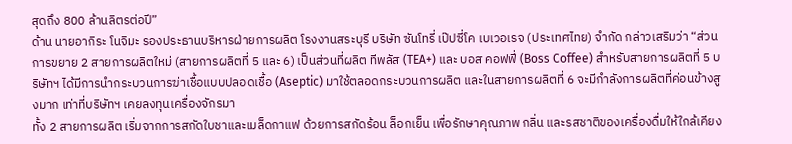สุดถึง 800 ล้านลิตรต่อปี”
ด้าน นายอากิระ โนจิมะ รองประธานบริหารฝ่ายการผลิต โรงงานสระบุรี บริษัท ซันโทรี่ เป๊ปซี่โค เบเวอเรจ (ประเทศไทย) จำกัด กล่าวเสริมว่า “ส่วนการขยาย 2 สายการผลิตใหม่ (สายการผลิตที่ 5 และ 6) เป็นส่วนที่ผลิต ทีพลัส (TEA+) และ บอส คอฟฟี่ (Boss Coffee) สำหรับสายการผลิตที่ 5 บริษัทฯ ได้มีการนำกระบวนการฆ่าเชื้อแบบปลอดเชื้อ (Aseptic) มาใช้ตลอดกระบวนการผลิต และในสายการผลิตที่ 6 จะมีกำลังการผลิตที่ค่อนข้างสูงมาก เท่าที่บริษัทฯ เคยลงทุนเครื่องจักรมา
ทั้ง 2 สายการผลิต เริ่มจากการสกัดใบชาและเมล็ดกาแฟ ด้วยการสกัดร้อน ล็อกเย็น เพื่อรักษาคุณภาพ กลิ่น และรสชาติของเครื่องดื่มให้ใกล้เคียง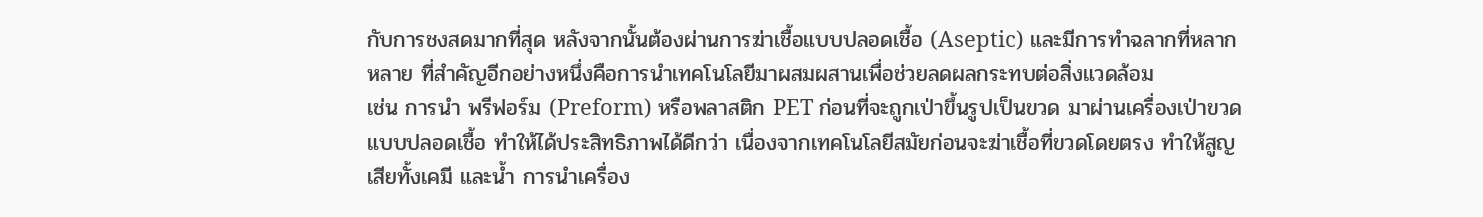กับการชงสดมากที่สุด หลังจากนั้นต้องผ่านการฆ่าเชื้อแบบปลอดเชื้อ (Aseptic) และมีการทำฉลากที่หลากหลาย ที่สำคัญอีกอย่างหนึ่งคือการนำเทคโนโลยีมาผสมผสานเพื่อช่วยลดผลกระทบต่อสิ่งแวดล้อม
เช่น การนำ พรีฟอร์ม (Preform) หรือพลาสติก PET ก่อนที่จะถูกเป่าขึ้นรูปเป็นขวด มาผ่านเครื่องเป่าขวดแบบปลอดเชื้อ ทำให้ได้ประสิทธิภาพได้ดีกว่า เนื่องจากเทคโนโลยีสมัยก่อนจะฆ่าเชื้อที่ขวดโดยตรง ทำให้สูญเสียทั้งเคมี และน้ำ การนำเครื่อง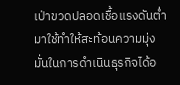เป่าขวดปลอดเชื้อแรงดันต่ำมาใช้ทำให้สะท้อนความมุ่งมั่นในการดำเนินธุรกิจได้อ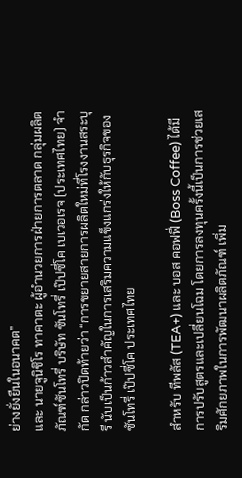ย่างยั่งยืนในอนาคต”
และ นายจูนิชิโร ทาคาตะ ผู้อำนวยการฝ่ายการตลาด กลุ่มผลิตภัณฑ์ซันโทรี่ บริษัท ซันโทรี่ เป๊ปซี่โค เบเวอเรจ (ประเทศไทย) จำกัด กล่าวปิดท้ายว่า “การขยายสายการผลิตใหม่ที่โรงงานสระบุรี นับเป็นก้าวสำคัญในการเสริมความแข็งแกร่งให้กับธุรกิจของซันโทรี่ เป๊ปซี่โค ประเทศไทย

สำหรับ ทีพลัส (TEA+) และ บอส คอฟฟี่ (Boss Coffee) ได้มีการปรับสูตรและเปลี่ยนโฉม โดยการลงทุนครั้งนี้เป็นการช่วยเสริมศักยภาพในการพัฒนาผลิตภัณฑ์ เพิ่ม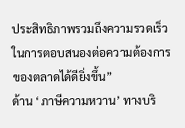ประสิทธิภาพรวมถึงความรวดเร็วในการตอบสนองต่อความต้องการของตลาดได้ดียิ่งขึ้น”
ด้าน ‘ภาษีความหวาน’ ทางบริ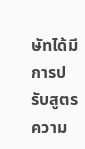ษัทได้มีการปรับสูตรความ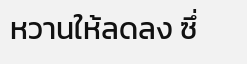หวานให้ลดลง ซึ่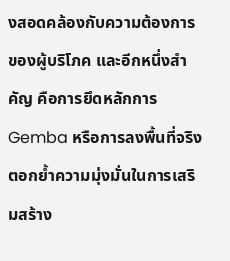งสอดคล้องกับความต้องการของผู้บริโภค และอีกหนึ่งสำคัญ คือการยึดหลักการ Gemba หรือการลงพื้นที่จริง ตอกย้ำความมุ่งมั่นในการเสริมสร้าง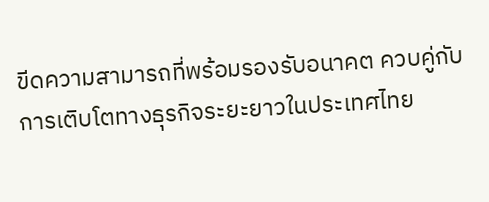ขีดความสามารถที่พร้อมรองรับอนาคต ควบคู่กับการเติบโตทางธุรกิจระยะยาวในประเทศไทย